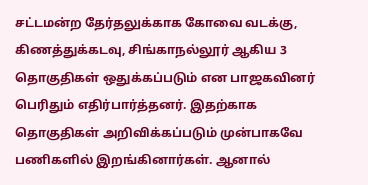சட்டமன்ற தேர்தலுக்காக கோவை வடக்கு, கிணத்துக்கடவு, சிங்காநல்லூர் ஆகிய 3 தொகுதிகள் ஒதுக்கப்படும் என பாஜகவினர் பெரிதும் எதிர்பார்த்தனர். இதற்காக தொகுதிகள் அறிவிக்கப்படும் முன்பாகவே பணிகளில் இறங்கினார்கள். ஆனால்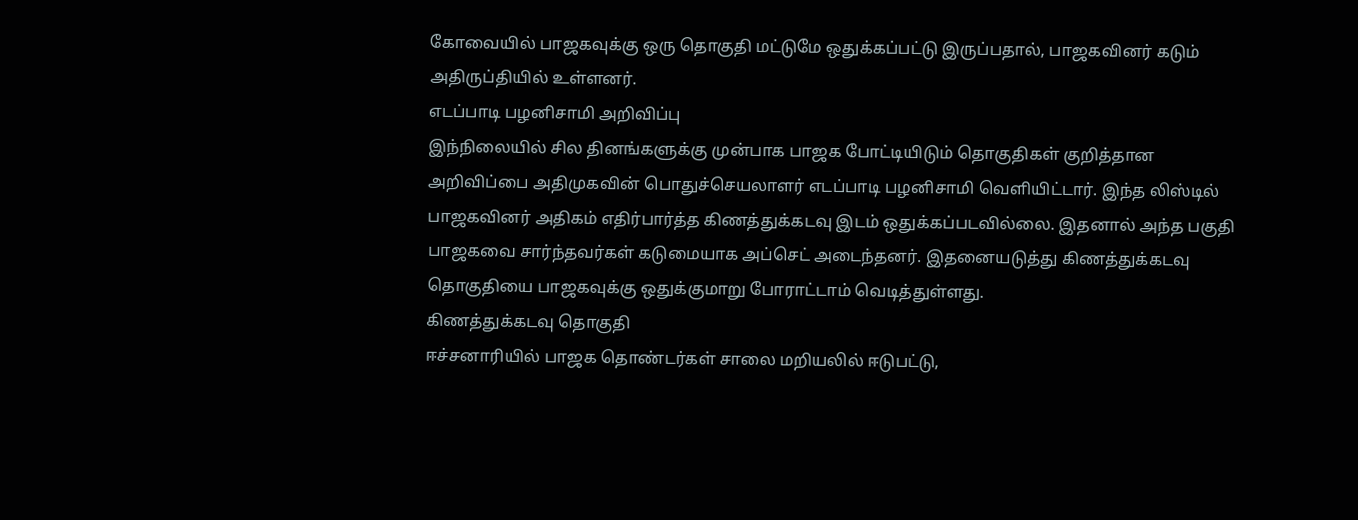கோவையில் பாஜகவுக்கு ஒரு தொகுதி மட்டுமே ஒதுக்கப்பட்டு இருப்பதால், பாஜகவினர் கடும் அதிருப்தியில் உள்ளனர்.
எடப்பாடி பழனிசாமி அறிவிப்பு
இந்நிலையில் சில தினங்களுக்கு முன்பாக பாஜக போட்டியிடும் தொகுதிகள் குறித்தான அறிவிப்பை அதிமுகவின் பொதுச்செயலாளர் எடப்பாடி பழனிசாமி வெளியிட்டார். இந்த லிஸ்டில் பாஜகவினர் அதிகம் எதிர்பார்த்த கிணத்துக்கடவு இடம் ஒதுக்கப்படவில்லை. இதனால் அந்த பகுதி பாஜகவை சார்ந்தவர்கள் கடுமையாக அப்செட் அடைந்தனர். இதனையடுத்து கிணத்துக்கடவு தொகுதியை பாஜகவுக்கு ஒதுக்குமாறு போராட்டாம் வெடித்துள்ளது.
கிணத்துக்கடவு தொகுதி
ஈச்சனாரியில் பாஜக தொண்டர்கள் சாலை மறியலில் ஈடுபட்டு,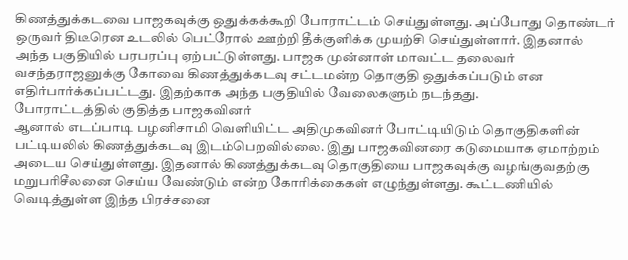கிணத்துக்கடவை பாஜகவுக்கு ஒதுக்கக்கூறி போராட்டம் செய்துள்ளது. அப்போது தொண்டர் ஒருவர் திடீரென உடலில் பெட்ரோல் ஊற்றி தீக்குளிக்க முயற்சி செய்துள்ளார். இதனால் அந்த பகுதியில் பரபரப்பு ஏற்பட்டுள்ளது. பாஜக முன்னாள் மாவட்ட தலைவர் வசந்தராஜனுக்கு கோவை கிணத்துக்கடவு சட்டமன்ற தொகுதி ஒதுக்கப்படும் என எதிர்பார்க்கப்பட்டது. இதற்காக அந்த பகுதியில் வேலைகளும் நடந்தது.
போராட்டத்தில் குதித்த பாஜகவினர்
ஆனால் எடப்பாடி பழனிசாமி வெளியிட்ட அதிமுகவினர் போட்டியிடும் தொகுதிகளின் பட்டியலில் கிணத்துக்கடவு இடம்பெறவில்லை. இது பாஜகவினரை கடுமையாக ஏமாற்றம் அடைய செய்துள்ளது. இதனால் கிணத்துக்கடவு தொகுதியை பாஜகவுக்கு வழங்குவதற்கு மறுபரிசீலனை செய்ய வேண்டும் என்ற கோரிக்கைகள் எழுந்துள்ளது. கூட்டணியில் வெடித்துள்ள இந்த பிரச்சனை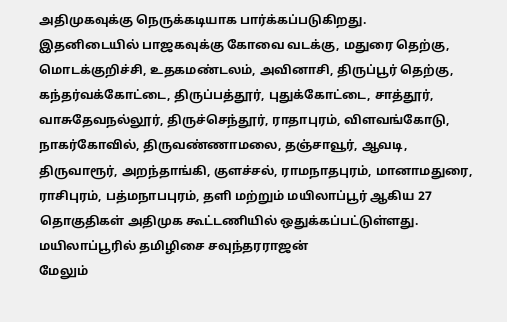அதிமுகவுக்கு நெருக்கடியாக பார்க்கப்படுகிறது.
இதனிடையில் பாஜகவுக்கு கோவை வடக்கு, மதுரை தெற்கு, மொடக்குறிச்சி, உதகமண்டலம், அவினாசி, திருப்பூர் தெற்கு, கந்தர்வக்கோட்டை, திருப்பத்தூர், புதுக்கோட்டை, சாத்தூர், வாசுதேவநல்லூர், திருச்செந்தூர், ராதாபுரம், விளவங்கோடு, நாகர்கோவில், திருவண்ணாமலை, தஞ்சாவூர், ஆவடி, திருவாரூர், அறந்தாங்கி, குளச்சல், ராமநாதபுரம், மானாமதுரை, ராசிபுரம், பத்மநாபபுரம், தளி மற்றும் மயிலாப்பூர் ஆகிய 27 தொகுதிகள் அதிமுக கூட்டணியில் ஒதுக்கப்பட்டுள்ளது.
மயிலாப்பூரில் தமிழிசை சவுந்தரராஜன்
மேலும்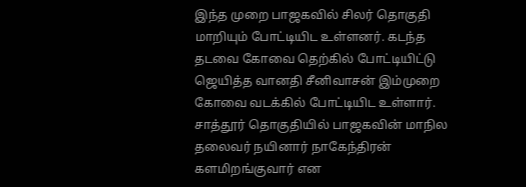இந்த முறை பாஜகவில் சிலர் தொகுதி மாறியும் போட்டியிட உள்ளனர். கடந்த தடவை கோவை தெற்கில் போட்டியிட்டு ஜெயித்த வானதி சீனிவாசன் இம்முறை கோவை வடக்கில் போட்டியிட உள்ளார். சாத்தூர் தொகுதியில் பாஜகவின் மாநில தலைவர் நயினார் நாகேந்திரன் களமிறங்குவார் என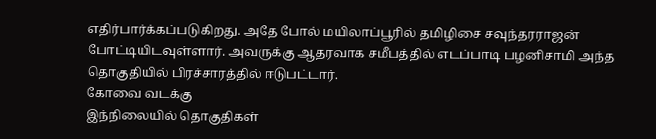எதிர்பார்க்கப்படுகிறது. அதே போல் மயிலாப்பூரில் தமிழிசை சவுந்தரராஜன் போட்டியிடவுள்ளார். அவருக்கு ஆதரவாக சமீபத்தில் எடப்பாடி பழனிசாமி அந்த தொகுதியில் பிரச்சாரத்தில் ஈடுபட்டார்.
கோவை வடக்கு
இந்நிலையில் தொகுதிகள்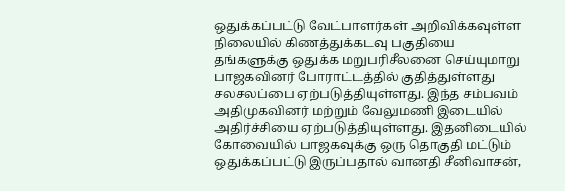ஒதுக்கப்பட்டு வேட்பாளர்கள் அறிவிக்கவுள்ள நிலையில் கிணத்துக்கடவு பகுதியை தங்களுக்கு ஒதுக்க மறுபரிசீலனை செய்யுமாறு பாஜகவினர் போராட்டத்தில் குதித்துள்ளது சலசலப்பை ஏற்படுத்தியுள்ளது. இந்த சம்பவம் அதிமுகவினர் மற்றும் வேலுமணி இடையில் அதிர்ச்சியை ஏற்படுத்தியுள்ளது. இதனிடையில் கோவையில் பாஜகவுக்கு ஒரு தொகுதி மட்டும் ஒதுக்கப்பட்டு இருப்பதால் வானதி சீனிவாசன்,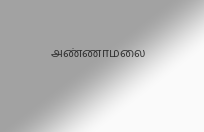அண்ணாமலை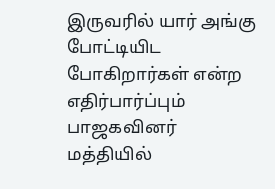இருவரில் யார் அங்கு போட்டியிட போகிறார்கள் என்ற எதிர்பார்ப்பும் பாஜகவினர் மத்தியில்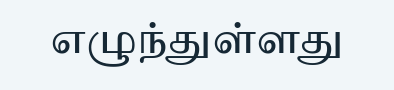எழுந்துள்ளது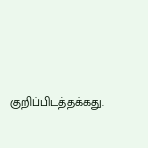குறிப்பிடத்தக்கது.